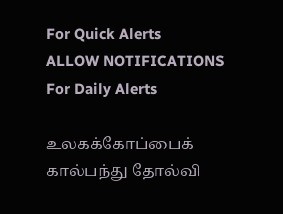For Quick Alerts
ALLOW NOTIFICATIONS
For Daily Alerts

உலகக்கோப்பைக் கால்பந்து தோல்வி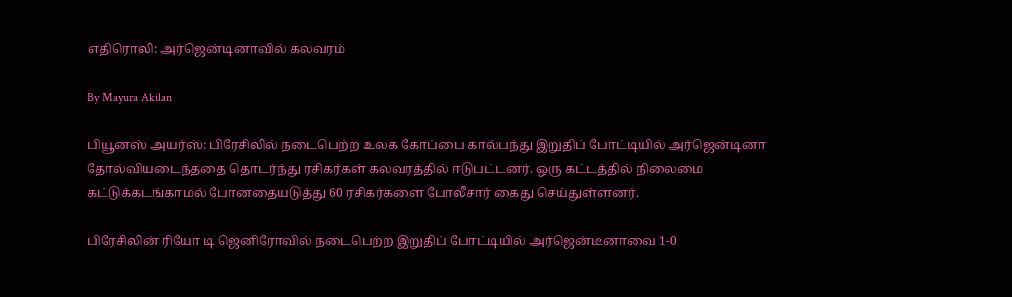எதிரொலி: அர்ஜென்டினாவில் கலவரம்

By Mayura Akilan

பியூனஸ் அயர்ஸ்: பிரேசிலில் நடைபெற்ற உலக கோப்பை கால்பந்து இறுதிப் போட்டியில் அர்ஜென்டினா தோல்வியடைந்ததை தொடர்ந்து ரசிகர்கள் கலவரத்தில் ஈடுபட்டனர். ஒரு கட்டத்தில் நிலைமை கட்டுக்கடங்காமல் போனதையடுத்து 60 ரசிகர்களை போலீசார் கைது செய்துள்ளனர்.

பிரேசிலின் ரியோ டி ஜெனிரோவில் நடைபெற்ற இறுதிப் போட்டியில் அர்ஜென்டீனாவை 1-0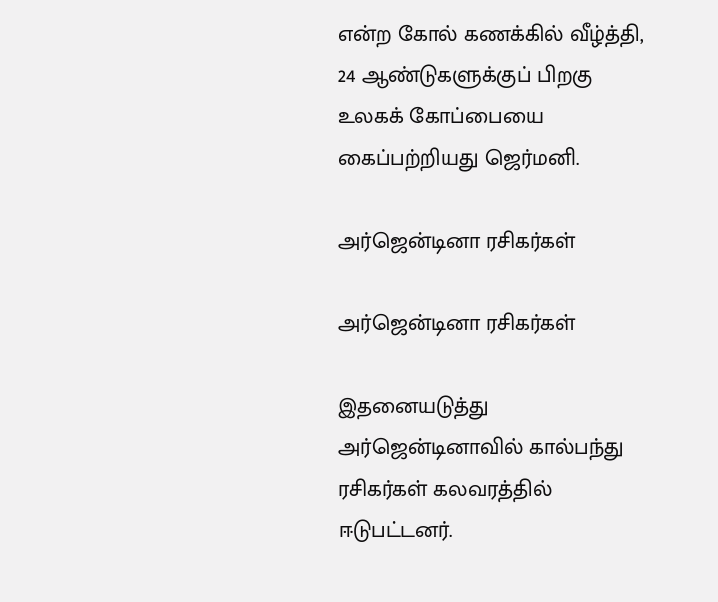என்ற கோல் கணக்கில் வீழ்த்தி, 24 ஆண்டுகளுக்குப் பிறகு உலகக் கோப்பையை கைப்பற்றியது ஜெர்மனி.

அர்ஜென்டினா ரசிகர்கள்

அர்ஜென்டினா ரசிகர்கள்

இதனையடுத்து அர்ஜென்டினாவில் கால்பந்து ரசிகர்கள் கலவரத்தில் ஈடுபட்டனர்.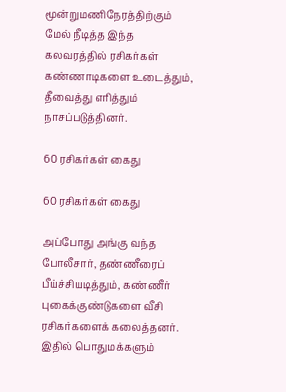மூன்றுமணிநேரத்திற்கும் மேல் நீடித்த இந்த கலவரத்தில் ரசிகர்கள் கண்ணாடிகளை உடைத்தும், தீவைத்து எரித்தும் நாசப்படுத்தினர்.

60 ரசிகர்கள் கைது

60 ரசிகர்கள் கைது

அப்போது அங்கு வந்த போலீசார், தண்ணீரைப் பீய்ச்சியடித்தும், கண்ணீர் புகைக்குண்டுகளை வீசி ரசிகர்களைக் கலைத்தனர். இதில் பொதுமக்களும்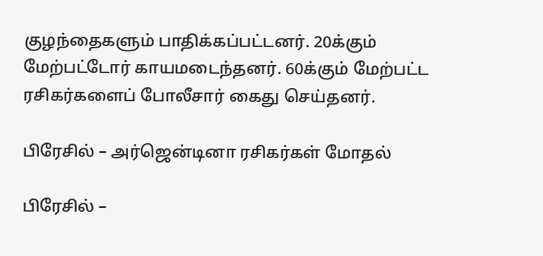குழந்தைகளும் பாதிக்கப்பட்டனர். 20க்கும் மேற்பட்டோர் காயமடைந்தனர். 60க்கும் மேற்பட்ட ரசிகர்களைப் போலீசார் கைது செய்தனர்.

பிரேசில் – அர்ஜென்டினா ரசிகர்கள் மோதல்

பிரேசில் –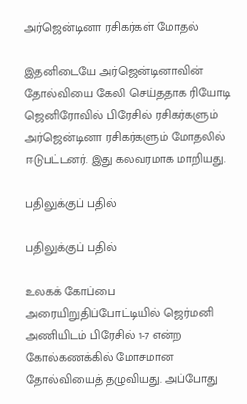அர்ஜென்டினா ரசிகர்கள் மோதல்

இதனிடையே அர்ஜென்டினாவின் தோல்வியை கேலி செய்ததாக ரியோடி ஜெனிரோவில் பிரேசில் ரசிகர்களும் அர்ஜென்டினா ரசிகர்களும் மோதலில் ஈடுபட்டனர். இது கலவரமாக மாறியது.

பதிலுக்குப் பதில்

பதிலுக்குப் பதில்

உலகக் கோப்பை அரையிறுதிப்போட்டியில் ஜெர்மனி அணியிடம் பிரேசில் 1-7 என்ற கோல்கணக்கில் மோசமான தோல்வியைத் தழுவியது. அப்போது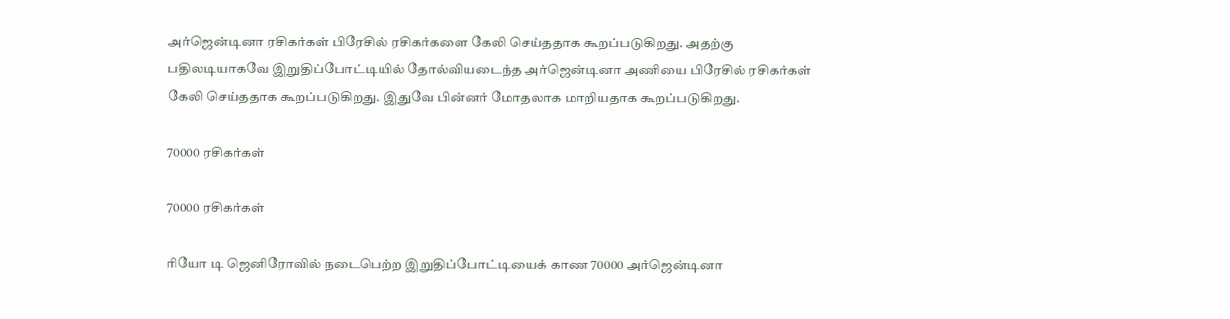அர்ஜென்டினா ரசிகர்கள் பிரேசில் ரசிகர்களை கேலி செய்ததாக கூறப்படுகிறது. அதற்கு பதிலடியாகவே இறுதிப்போட்டியில் தோல்வியடைந்த அர்ஜென்டினா அணியை பிரேசில் ரசிகர்கள் கேலி செய்ததாக கூறப்படுகிறது. இதுவே பின்னர் மோதலாக மாறியதாக கூறப்படுகிறது.

70000 ரசிகர்கள்

70000 ரசிகர்கள்

ரியோ டி ஜெனிரோவில் நடைபெற்ற இறுதிப்போட்டியைக் காண 70000 அர்ஜென்டினா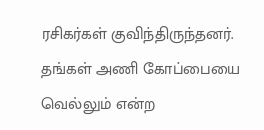ரசிகர்கள் குவிந்திருந்தனர். தங்கள் அணி கோப்பையை வெல்லும் என்ற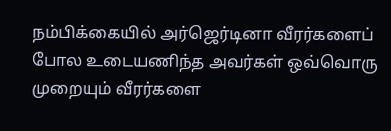நம்பிக்கையில் அர்ஜெர்டினா வீரர்களைப் போல உடையணிந்த அவர்கள் ஒவ்வொரு முறையும் வீரர்களை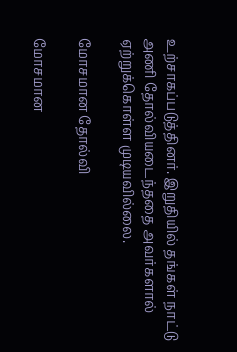உற்சாகப்படுத்தினர். இறுதியில் தங்கள் நாட்டு அணி தோல்வியடைந்ததை அவர்களால் ஏற்றுக்கொள்ள முடியவில்லை.

மோசமான தோல்வி

மோசமான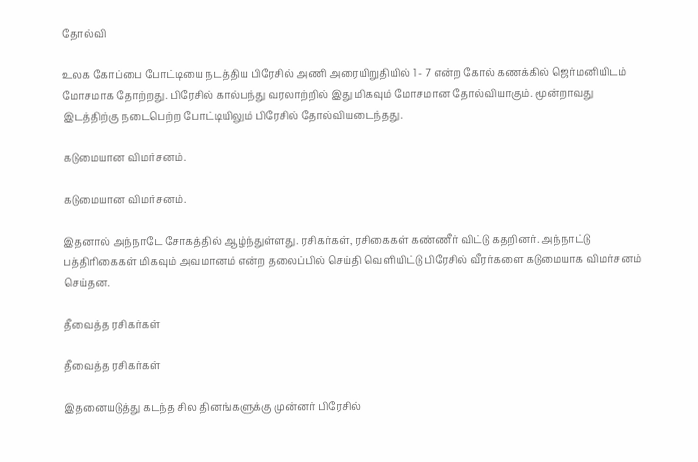தோல்வி

உலக கோப்பை போட்டியை நடத்திய பிரேசில் அணி அரையிறுதியில் 1 - 7 என்ற கோல் கணக்கில் ஜெர்மனியிடம் மோசமாக தோற்றது. பிரேசில் கால்பந்து வரலாற்றில் இது மிகவும் மோசமான தோல்வியாகும். மூன்றாவது இடத்திற்கு நடைபெற்ற போட்டியிலும் பிரேசில் தோல்வியடைந்தது.

கடுமையான விமர்சனம்.

கடுமையான விமர்சனம்.

இதனால் அந்நாடே சோகத்தில் ஆழ்ந்துள்ளது. ரசிகர்கள், ரசிகைகள் கண்ணீர் விட்டு கதறினர். அந்நாட்டு பத்திரிகைகள் மிகவும் அவமானம் என்ற தலைப்பில் செய்தி வெளியிட்டு பிரேசில் வீரர்களை கடுமையாக விமர்சனம் செய்தன.

தீவைத்த ரசிகர்கள்

தீவைத்த ரசிகர்கள்

இதனையடுத்து கடந்த சில தினங்களுக்கு முன்னர் பிரேசில்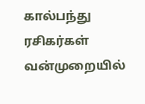கால்பந்து ரசிகர்கள் வன்முறையில்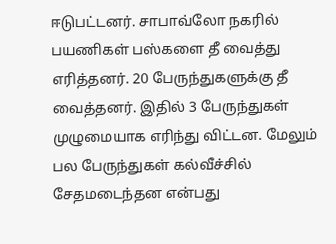ஈடுபட்டனர். சாபாவ்லோ நகரில் பயணிகள் பஸ்களை தீ வைத்து எரித்தனர். 20 பேருந்துகளுக்கு தீ வைத்தனர். இதில் 3 பேருந்துகள் முழுமையாக எரிந்து விட்டன. மேலும் பல பேருந்துகள் கல்வீச்சில் சேதமடைந்தன என்பது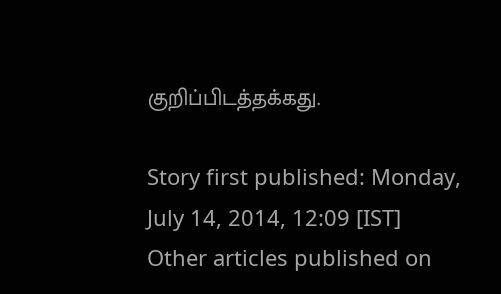குறிப்பிடத்தக்கது.

Story first published: Monday, July 14, 2014, 12:09 [IST]
Other articles published on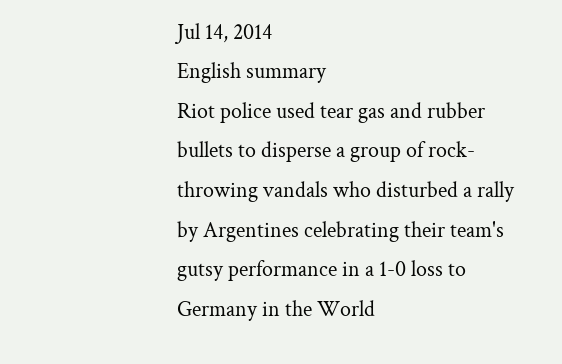Jul 14, 2014
English summary
Riot police used tear gas and rubber bullets to disperse a group of rock-throwing vandals who disturbed a rally by Argentines celebrating their team's gutsy performance in a 1-0 loss to Germany in the World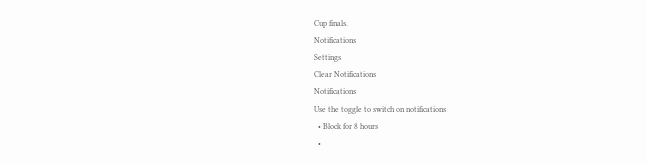Cup finals.
Notifications
Settings
Clear Notifications
Notifications
Use the toggle to switch on notifications
  • Block for 8 hours
  •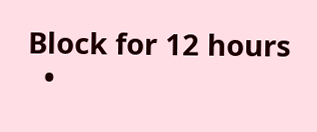Block for 12 hours
  •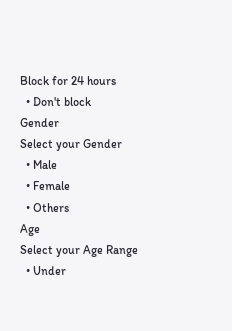Block for 24 hours
  • Don't block
Gender
Select your Gender
  • Male
  • Female
  • Others
Age
Select your Age Range
  • Under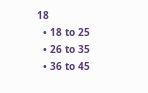18
  • 18 to 25
  • 26 to 35
  • 36 to 45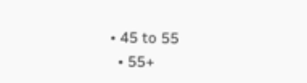• 45 to 55
  • 55+